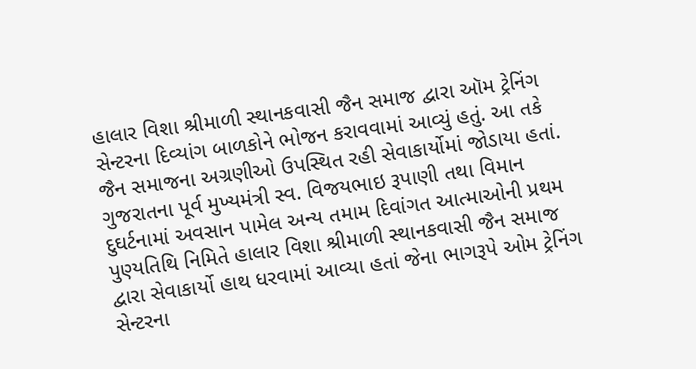હાલાર વિશા શ્રીમાળી સ્થાનકવાસી જૈન સમાજ દ્વારા ઑમ ટ્રેનિંગ સેન્ટરના દિવ્યાંગ બાળકોને ભોજન કરાવવામાં આવ્યું હતું. આ તકે જૈન સમાજના અગ્રણીઓ ઉપસ્થિત રહી સેવાકાર્યોમાં જોડાયા હતાં.
ગુજરાતના પૂર્વ મુખ્યમંત્રી સ્વ. વિજયભાઇ રૂપાણી તથા વિમાન દુઘર્ટનામાં અવસાન પામેલ અન્ય તમામ દિવાંગત આત્માઓની પ્રથમ પુણ્યતિથિ નિમિતે હાલાર વિશા શ્રીમાળી સ્થાનકવાસી જૈન સમાજ દ્વારા સેવાકાર્યો હાથ ધરવામાં આવ્યા હતાં જેના ભાગરૂપે ઓમ ટ્રેનિંગ સેન્ટરના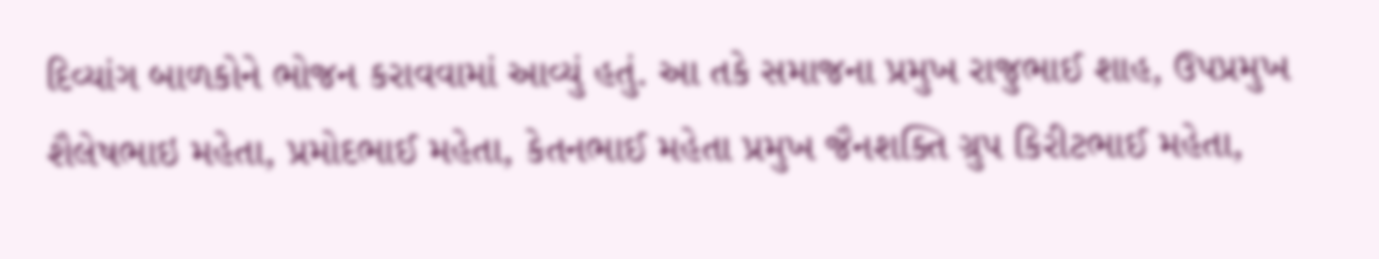દિવ્યાંગ બાળકોને ભોજન કરાવવામાં આવ્યું હતું. આ તકે સમાજના પ્રમુખ રાજુભાઈ શાહ, ઉપપ્રમુખ શૈલેષભાઇ મહેતા, પ્રમોદભાઈ મહેતા, કેતનભાઈ મહેતા પ્રમુખ જૈનશક્તિ ગ્રુપ કિરીટભાઈ મહેતા,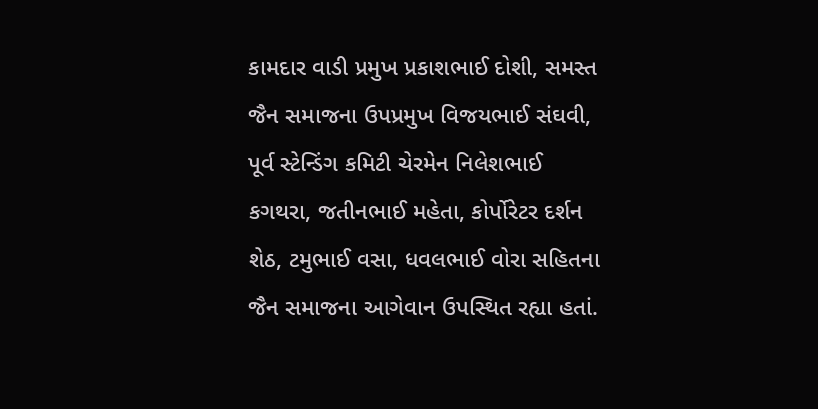કામદાર વાડી પ્રમુખ પ્રકાશભાઈ દોશી, સમસ્ત જૈન સમાજના ઉપપ્રમુખ વિજયભાઈ સંઘવી, પૂર્વ સ્ટેન્ડિંગ કમિટી ચેરમેન નિલેશભાઈ કગથરા, જતીનભાઈ મહેતા, કોર્પોરેટર દર્શન શેઠ, ટમુભાઈ વસા, ધવલભાઈ વોરા સહિતના જૈન સમાજના આગેવાન ઉપસ્થિત રહ્યા હતાં.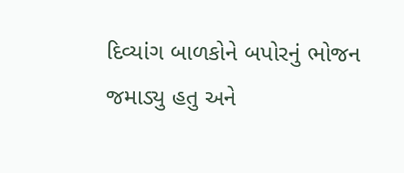દિવ્યાંગ બાળકોને બપોરનું ભોજન જમાડ્યુ હતુ અને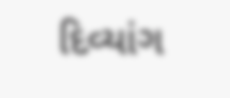દિવ્યાંગ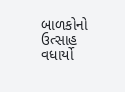બાળકોનો ઉત્સાહ વધાર્યો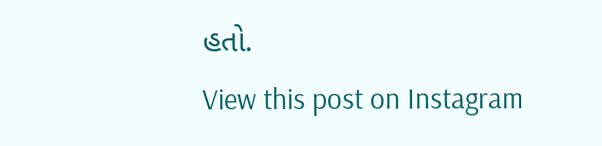હતો.
View this post on Instagram